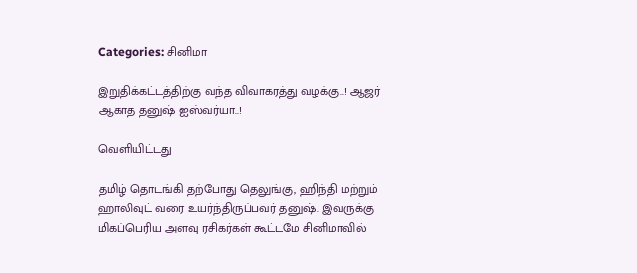Categories: சினிமா

இறுதிக்கட்டத்திற்கு வந்த விவாகரத்து வழக்கு..! ஆஜர் ஆகாத தனுஷ் ஐஸ்வர்யா..!

வெளியிட்டது

தமிழ் தொடங்கி தற்போது தெலுங்கு, ஹிந்தி மற்றும் ஹாலிவுட் வரை உயர்ந்திருப்பவர் தனுஷ். இவருக்கு மிகப்பெரிய அளவு ரசிகர்கள் கூட்டமே சினிமாவில்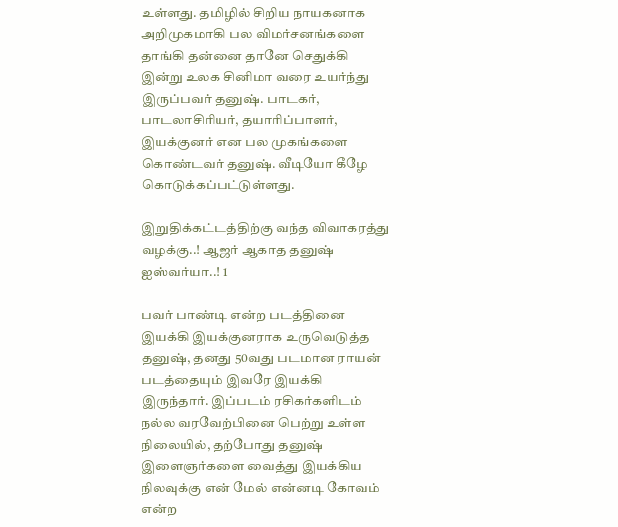உள்ளது. தமிழில் சிறிய நாயகனாக அறிமுகமாகி பல விமர்சனங்களை தாங்கி தன்னை தானே செதுக்கி இன்று உலக சினிமா வரை உயர்ந்து இருப்பவர் தனுஷ். பாடகர், பாடலாசிரியர், தயாரிப்பாளர், இயக்குனர் என பல முகங்களை கொண்டவர் தனுஷ். வீடியோ கீழே கொடுக்கப்பட்டுள்ளது.

இறுதிக்கட்டத்திற்கு வந்த விவாகரத்து வழக்கு..! ஆஜர் ஆகாத தனுஷ் ஐஸ்வர்யா..! 1

பவர் பாண்டி என்ற படத்தினை இயக்கி இயக்குனராக உருவெடுத்த தனுஷ், தனது 50வது படமான ராயன் படத்தையும் இவரே இயக்கி இருந்தார். இப்படம் ரசிகர்களிடம் நல்ல வரவேற்பினை பெற்று உள்ள நிலையில், தற்போது தனுஷ் இளைஞர்களை வைத்து இயக்கிய நிலவுக்கு என் மேல் என்னடி கோவம் என்ற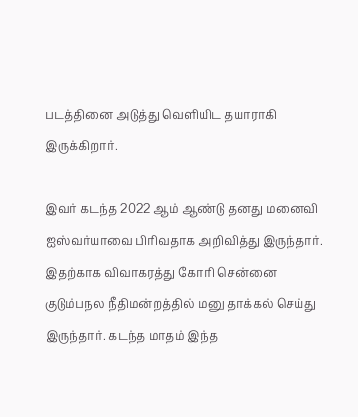படத்தினை அடுத்து வெளியிட தயாராகி இருக்கிறார்.

இவர் கடந்த 2022 ஆம் ஆண்டு தனது மனைவி ஐஸ்வர்யாவை பிரிவதாக அறிவித்து இருந்தார். இதற்காக விவாகரத்து கோரி சென்னை குடும்பநல நீதிமன்றத்தில் மனு தாக்கல் செய்து இருந்தார். கடந்த மாதம் இந்த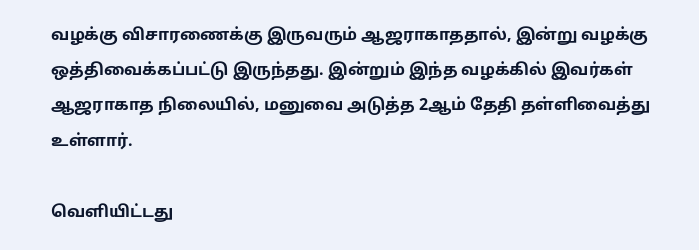வழக்கு விசாரணைக்கு இருவரும் ஆஜராகாததால், இன்று வழக்கு ஒத்திவைக்கப்பட்டு இருந்தது. இன்றும் இந்த வழக்கில் இவர்கள் ஆஜராகாத நிலையில், மனுவை அடுத்த 2ஆம் தேதி தள்ளிவைத்து உள்ளார்.

வெளியிட்டது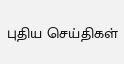புதிய செய்திகள்